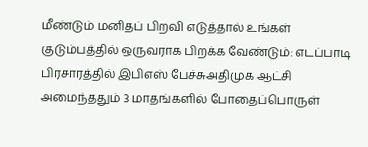மீண்டும் மனிதப் பிறவி எடுத்தால் உங்கள் குடும்பத்தில் ஒருவராக பிறக்க வேண்டும்: எடப்பாடி பிரசாரத்தில் இபிஎஸ் பேச்சுஅதிமுக ஆட்சி அமைந்ததும் 3 மாதங்களில் போதைப்பொருள்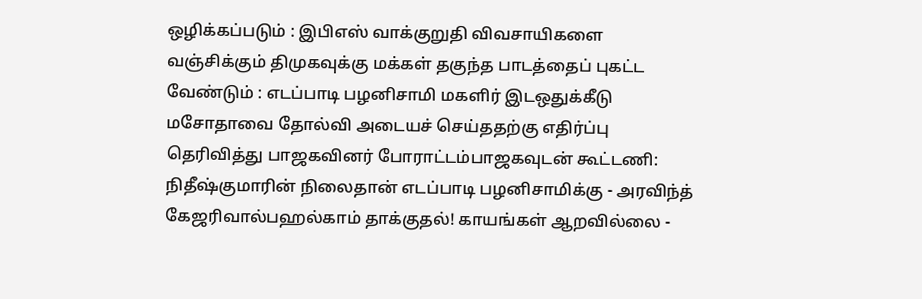ஒழிக்கப்படும் : இபிஎஸ் வாக்குறுதி விவசாயிகளை வஞ்சிக்கும் திமுகவுக்கு மக்கள் தகுந்த பாடத்தைப் புகட்ட வேண்டும் : எடப்பாடி பழனிசாமி மகளிர் இடஒதுக்கீடு மசோதாவை தோல்வி அடையச் செய்ததற்கு எதிர்ப்பு தெரிவித்து பாஜகவினர் போராட்டம்பாஜகவுடன் கூட்டணி: நிதீஷ்குமாரின் நிலைதான் எடப்பாடி பழனிசாமிக்கு - அரவிந்த் கேஜரிவால்பஹல்காம் தாக்குதல்! காயங்கள் ஆறவில்லை -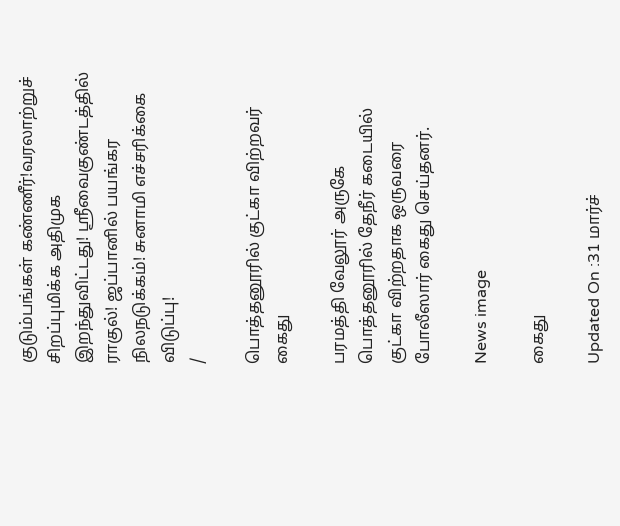குடும்பங்கள் கண்ணீர்!வரலாற்றுச் சிறப்புமிக்க அதிமுக இறந்துவிட்டது! ஸ்ரீவைகுண்டத்தில் ராகுல்! ஜப்பானில் பயங்கர நிலநடுக்கம்! சுனாமி எச்சரிக்கை விடுப்பு!
/

பொத்தனூரில் குட்கா விற்றவர் கைது

பரமத்தி வேலூர் அருகே பொத்தனூரில் தேநீர் கடையில் குட்கா விற்றதாக ஒருவரை போலீஸார் கைது செய்தனர்.

News image

கைது

Updated On :31 மார்ச்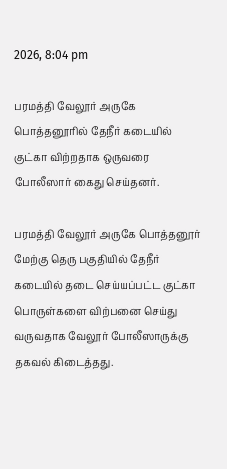2026, 8:04 pm

பரமத்தி வேலூர் அருகே பொத்தனூரில் தேநீர் கடையில் குட்கா விற்றதாக ஒருவரை போலீஸார் கைது செய்தனர்.

பரமத்தி வேலூர் அருகே பொத்தனூர் மேற்கு தெரு பகுதியில் தேநீர் கடையில் தடை செய்யப்பட்ட குட்கா பொருள்களை விற்பனை செய்து வருவதாக வேலூர் போலீஸாருக்கு தகவல் கிடைத்தது.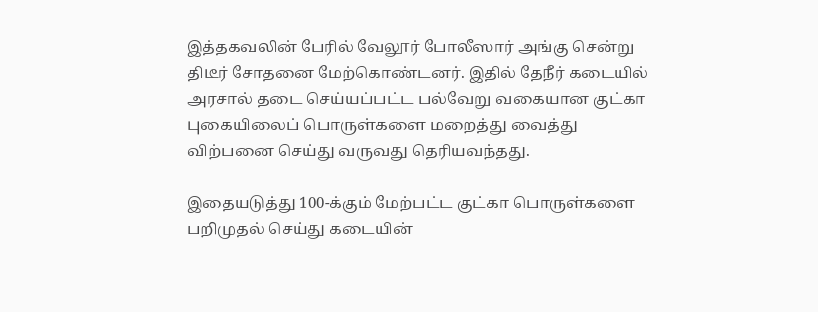இத்தகவலின் பேரில் வேலூர் போலீஸார் அங்கு சென்று திடீர் சோதனை மேற்கொண்டனர். இதில் தேநீர் கடையில் அரசால் தடை செய்யப்பட்ட பல்வேறு வகையான குட்கா புகையிலைப் பொருள்களை மறைத்து வைத்து விற்பனை செய்து வருவது தெரியவந்தது.

இதையடுத்து 100-க்கும் மேற்பட்ட குட்கா பொருள்களை பறிமுதல் செய்து கடையின்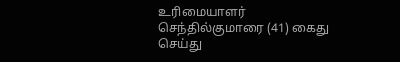உரிமையாளர் செந்தில்குமாரை (41) கைது செய்து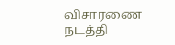விசாரணை நடத்தி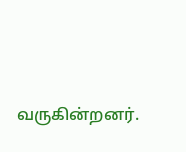வருகின்றனர்.